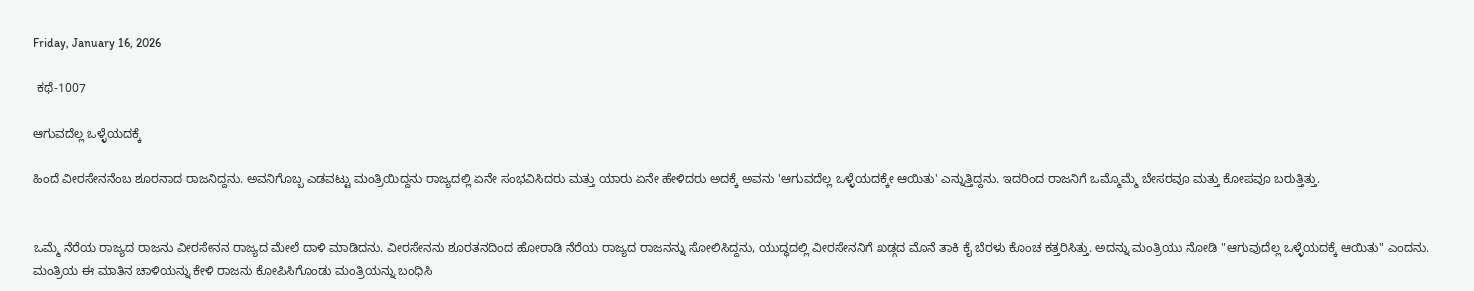Friday, January 16, 2026

 ಕಥೆ-1007

ಆಗುವದೆಲ್ಲ ಒಳ್ಳೆಯದಕ್ಕೆ

ಹಿಂದೆ ವೀರಸೇನನೆಂಬ ಶೂರನಾದ ರಾಜನಿದ್ದನು. ಅವನಿಗೊಬ್ಬ ಎಡವಟ್ಟು ಮಂತ್ರಿಯಿದ್ದನು ರಾಜ್ಯದಲ್ಲಿ ಏನೇ ಸಂಭವಿಸಿದರು ಮತ್ತು ಯಾರು ಏನೇ ಹೇಳಿದರು ಅದಕ್ಕೆ ಅವನು 'ಆಗುವದೆಲ್ಲ ಒಳ್ಳೆಯದಕ್ಕೇ ಆಯಿತು' ಎನ್ನುತ್ತಿದ್ದನು. ಇದರಿಂದ ರಾಜನಿಗೆ ಒಮ್ಮೊಮ್ಮೆ ಬೇಸರವೂ ಮತ್ತು ಕೋಪವೂ ಬರುತ್ತಿತ್ತು.


ಒಮ್ಮೆ ನೆರೆಯ ರಾಜ್ಯದ ರಾಜನು ವೀರಸೇನನ ರಾಜ್ಯದ ಮೇಲೆ ದಾಳಿ ಮಾಡಿದನು. ವೀರಸೇನನು ಶೂರತನದಿಂದ ಹೋರಾಡಿ ನೆರೆಯ ರಾಜ್ಯದ ರಾಜನನ್ನು ಸೋಲಿಸಿದ್ದನು, ಯುದ್ಧದಲ್ಲಿ ವೀರಸೇನನಿಗೆ ಖಡ್ಗದ ಮೊನೆ ತಾಕಿ ಕೈ ಬೆರಳು ಕೊಂಚ ಕತ್ತರಿಸಿತ್ತು. ಅದನ್ನು ಮಂತ್ರಿಯು ನೋಡಿ "ಆಗುವುದೆಲ್ಲ ಒಳ್ಳೆಯದಕ್ಕೆ ಆಯಿತು" ಎಂದನು. ಮಂತ್ರಿಯ ಈ ಮಾತಿನ ಚಾಳಿಯನ್ನು ಕೇಳಿ ರಾಜನು ಕೋಪಿಸಿಗೊಂಡು ಮಂತ್ರಿಯನ್ನು ಬಂಧಿಸಿ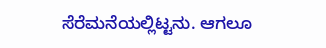ಸೆರೆಮನೆಯಲ್ಲಿಟ್ಟನು. ಆಗಲೂ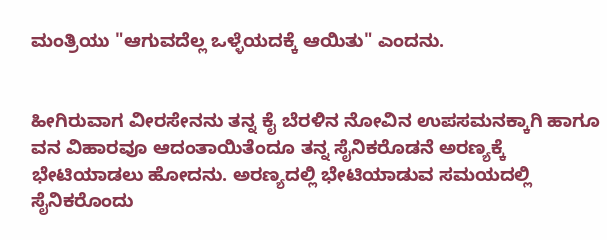ಮಂತ್ರಿಯು "ಆಗುವದೆಲ್ಲ ಒಳ್ಳೆಯದಕ್ಕೆ ಆಯಿತು" ಎಂದನು.


ಹೀಗಿರುವಾಗ ವೀರಸೇನನು ತನ್ನ ಕೈ ಬೆರಳಿನ ನೋವಿನ ಉಪಸಮನಕ್ಕಾಗಿ ಹಾಗೂ ವನ ವಿಹಾರವೂ ಆದಂತಾಯಿತೆಂದೂ ತನ್ನ ಸೈನಿಕರೊಡನೆ ಅರಣ್ಯಕ್ಕೆ ಭೇಟಿಯಾಡಲು ಹೋದನು. ಅರಣ್ಯದಲ್ಲಿ ಭೇಟಿಯಾಡುವ ಸಮಯದಲ್ಲಿ ಸೈನಿಕರೊಂದು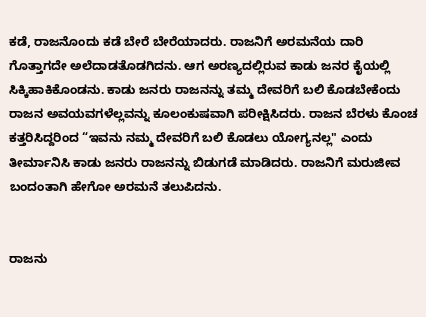ಕಡೆ, ರಾಜನೊಂದು ಕಡೆ ಬೇರೆ ಬೇರೆಯಾದರು. ರಾಜನಿಗೆ ಅರಮನೆಯ ದಾರಿ ಗೊತ್ತಾಗದೇ ಅಲೆದಾಡತೊಡಗಿದನು. ಆಗ ಅರಣ್ಯದಲ್ಲಿರುವ ಕಾಡು ಜನರ ಕೈಯಲ್ಲಿ ಸಿಕ್ಕಿಹಾಕಿಕೊಂಡನು. ಕಾಡು ಜನರು ರಾಜನನ್ನು ತಮ್ಮ ದೇವರಿಗೆ ಬಲಿ ಕೊಡಬೇಕೆಂದು ರಾಜನ ಅವಯವಗಳೆಲ್ಲವನ್ನು ಕೂಲಂಕುಷವಾಗಿ ಪರೀಕ್ಷಿಸಿದರು. ರಾಜನ ಬೆರಳು ಕೊಂಚ ಕತ್ತರಿಸಿದ್ದರಿಂದ “ಇವನು ನಮ್ಮ ದೇವರಿಗೆ ಬಲಿ ಕೊಡಲು ಯೋಗ್ಯನಲ್ಲ" ಎಂದು ತೀರ್ಮಾನಿಸಿ ಕಾಡು ಜನರು ರಾಜನನ್ನು ಬಿಡುಗಡೆ ಮಾಡಿದರು. ರಾಜನಿಗೆ ಮರುಜೀವ ಬಂದಂತಾಗಿ ಹೇಗೋ ಅರಮನೆ ತಲುಪಿದನು.


ರಾಜನು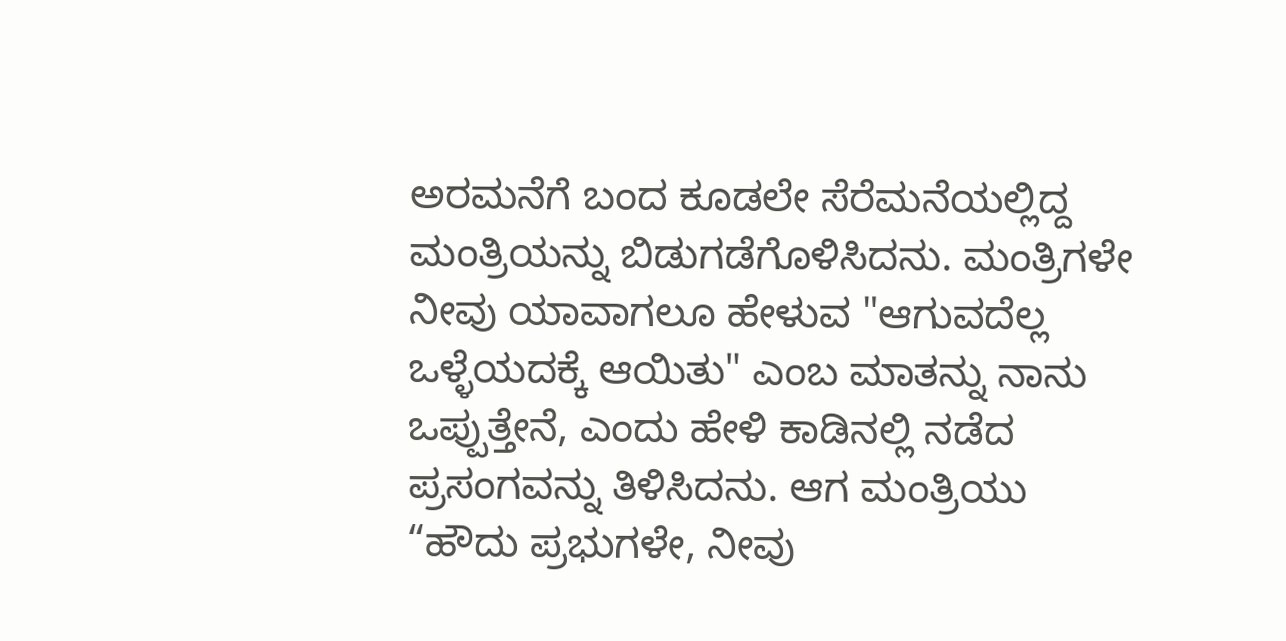ಅರಮನೆಗೆ ಬಂದ ಕೂಡಲೇ ಸೆರೆಮನೆಯಲ್ಲಿದ್ದ ಮಂತ್ರಿಯನ್ನು ಬಿಡುಗಡೆಗೊಳಿಸಿದನು. ಮಂತ್ರಿಗಳೇ ನೀವು ಯಾವಾಗಲೂ ಹೇಳುವ "ಆಗುವದೆಲ್ಲ ಒಳ್ಳೆಯದಕ್ಕೆ ಆಯಿತು" ಎಂಬ ಮಾತನ್ನು ನಾನು ಒಪ್ಪುತ್ತೇನೆ, ಎಂದು ಹೇಳಿ ಕಾಡಿನಲ್ಲಿ ನಡೆದ ಪ್ರಸಂಗವನ್ನು ತಿಳಿಸಿದನು. ಆಗ ಮಂತ್ರಿಯು “ಹೌದು ಪ್ರಭುಗಳೇ, ನೀವು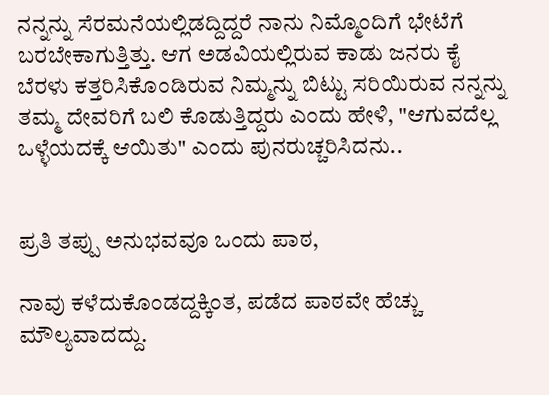ನನ್ನನ್ನು ಸೆರಮನೆಯಲ್ಲಿಡದ್ದಿದ್ದರೆ ನಾನು ನಿಮ್ಮೊಂದಿಗೆ ಭೇಟೆಗೆ ಬರಬೇಕಾಗುತ್ತಿತ್ತು. ಆಗ ಅಡವಿಯಲ್ಲಿರುವ ಕಾಡು ಜನರು ಕೈ ಬೆರಳು ಕತ್ತರಿಸಿಕೊಂಡಿರುವ ನಿಮ್ಮನ್ನು ಬಿಟ್ಟು ಸರಿಯಿರುವ ನನ್ನನ್ನು ತಮ್ಮ ದೇವರಿಗೆ ಬಲಿ ಕೊಡುತ್ತಿದ್ದರು ಎಂದು ಹೇಳಿ, "ಆಗುವದೆಲ್ಲ ಒಳ್ಳೆಯದಕ್ಕೆ ಆಯಿತು" ಎಂದು ಪುನರುಚ್ಚರಿಸಿದನು..


ಪ್ರತಿ ತಪ್ಪು ಅನುಭವವೂ ಒಂದು ಪಾಠ,

ನಾವು ಕಳೆದುಕೊಂಡದ್ದಕ್ಕಿಂತ, ಪಡೆದ ಪಾಠವೇ ಹೆಚ್ಚು ಮೌಲ್ಯವಾದದ್ದು.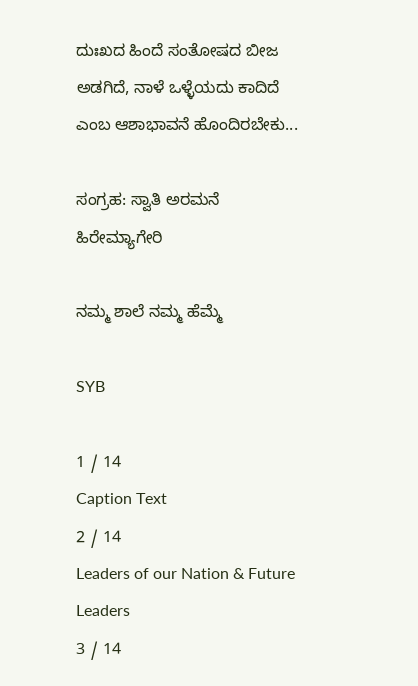ದುಃಖದ ಹಿಂದೆ ಸಂತೋಷದ ಬೀಜ ಅಡಗಿದೆ, ನಾಳೆ ಒಳ್ಳೆಯದು ಕಾದಿದೆ ಎಂಬ ಆಶಾಭಾವನೆ ಹೊಂದಿರಬೇಕು...

ಸಂಗ್ರಹ: ಸ್ವಾತಿ ಅರಮನೆ ಹಿರೇಮ್ಯಾಗೇರಿ

ನಮ್ಮ ಶಾಲೆ ನಮ್ಮ ಹೆಮ್ಮೆ

SYB

1 / 14
Caption Text
2 / 14
Leaders of our Nation & Future Leaders
3 / 14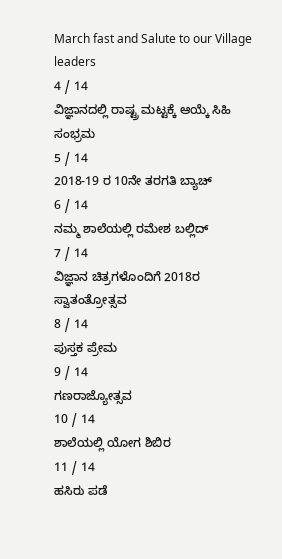March fast and Salute to our Village leaders
4 / 14
ವಿಜ್ಞಾನದಲ್ಲಿ ರಾಷ್ಟ್ರ ಮಟ್ಟಕ್ಕೆ ಆಯ್ಕೆ ಸಿಹಿ ಸಂಭ್ರಮ
5 / 14
2018-19 ರ 10ನೇ ತರಗತಿ ಬ್ಯಾಚ್
6 / 14
ನಮ್ಮ ಶಾಲೆಯಲ್ಲಿ ರಮೇಶ ಬಲ್ಲಿದ್
7 / 14
ವಿಜ್ಞಾನ ಚಿತ್ರಗಳೊಂದಿಗೆ 2018ರ ಸ್ವಾತಂತ್ರೋತ್ಸವ
8 / 14
ಪುಸ್ತಕ ಪ್ರೇಮ
9 / 14
ಗಣರಾಜ್ಯೋತ್ಸವ
10 / 14
ಶಾಲೆಯಲ್ಲಿ ಯೋಗ ಶಿಬಿರ
11 / 14
ಹಸಿರು ಪಡೆ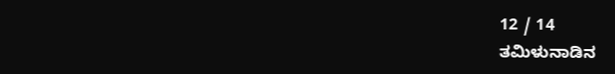12 / 14
ತಮಿಳುನಾಡಿನ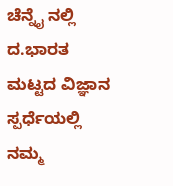ಚೆನ್ನೈ ನಲ್ಲಿ ದ.ಭಾರತ ಮಟ್ಟದ ವಿಜ್ಞಾನ ಸ್ಪರ್ಧೆಯಲ್ಲಿ ನಮ್ಮ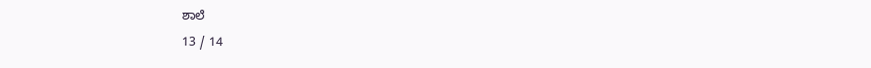ಶಾಲೆ
13 / 14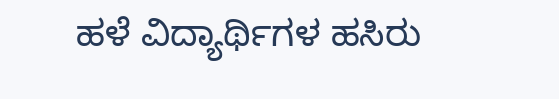ಹಳೆ ವಿದ್ಯಾರ್ಥಿಗಳ ಹಸಿರು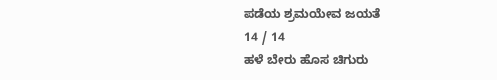ಪಡೆಯ ಶ್ರಮಯೇವ ಜಯತೆ
14 / 14
ಹಳೆ ಬೇರು ಹೊಸ ಚಿಗುರು